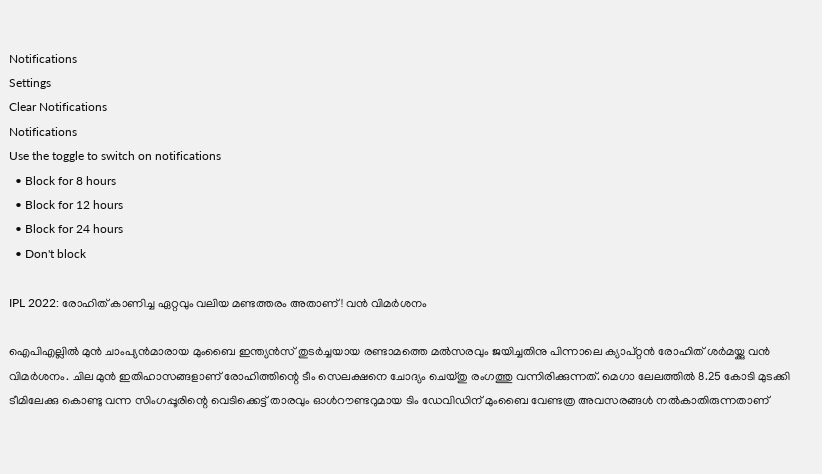Notifications
Settings
Clear Notifications
Notifications
Use the toggle to switch on notifications
  • Block for 8 hours
  • Block for 12 hours
  • Block for 24 hours
  • Don't block

IPL 2022: രോഹിത് കാണിച്ച ഏറ്റവും വലിയ മണ്ടത്തരം അതാണ്! വന്‍ വിമര്‍ശനം

ഐപിഎല്ലില്‍ മുന്‍ ചാംപ്യന്‍മാരായ മുംബൈ ഇന്ത്യന്‍സ് തുടര്‍ച്ചയായ രണ്ടാമത്തെ മല്‍സരവും ജയിച്ചതിനു പിന്നാലെ ക്യാപ്റ്റന്‍ രോഹിത് ശര്‍മയ്ക്കു വന്‍ വിമര്‍ശനം. ചില മുന്‍ ഇതിഹാസങ്ങളാണ് രോഹിത്തിന്റെ ടീം സെലക്ഷനെ ചോദ്യം ചെയ്തു രംഗത്തു വന്നിരിക്കുന്നത്. മെഗാ ലേലത്തില്‍ 8.25 കോടി മുടക്കി ടീമിലേക്കു കൊണ്ടു വന്ന സിംഗപ്പൂരിന്റെ വെടിക്കെട്ട് താരവും ഓള്‍റൗണ്ടറുമായ ടിം ഡേവിഡിന് മുംബൈ വേണ്ടത്ര അവസരങ്ങള്‍ നല്‍കാതിരുന്നതാണ്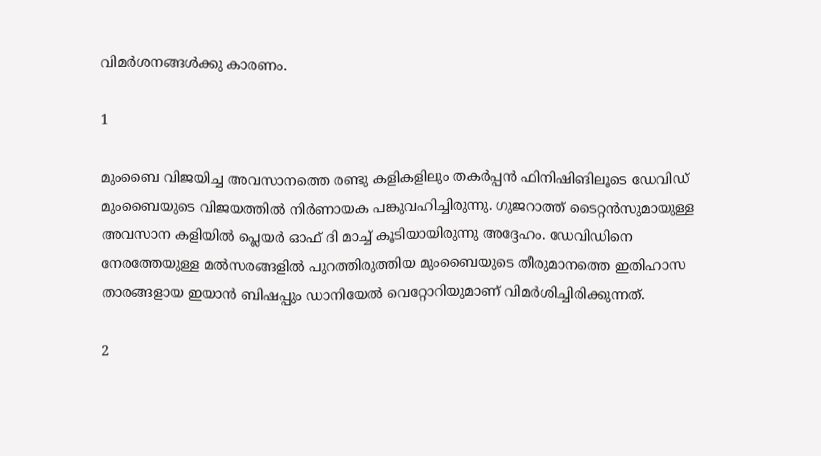വിമര്‍ശനങ്ങള്‍ക്കു കാരണം.

1

മുംബൈ വിജയിച്ച അവസാനത്തെ രണ്ടു കളികളിലും തകര്‍പ്പന്‍ ഫിനിഷിങിലൂടെ ഡേവിഡ് മുംബൈയുടെ വിജയത്തില്‍ നിര്‍ണായക പങ്കുവഹിച്ചിരുന്നു. ഗുജറാത്ത് ടൈറ്റന്‍സുമായുള്ള അവസാന കളിയില്‍ പ്ലെയര്‍ ഓഫ് ദി മാച്ച് കൂടിയായിരുന്നു അദ്ദേഹം. ഡേവിഡിനെ നേരത്തേയുള്ള മല്‍സരങ്ങളില്‍ പുറത്തിരുത്തിയ മുംബൈയുടെ തീരുമാനത്തെ ഇതിഹാസ താരങ്ങളായ ഇയാന്‍ ബിഷപ്പും ഡാനിയേല്‍ വെറ്റോറിയുമാണ് വിമര്‍ശിച്ചിരിക്കുന്നത്.

2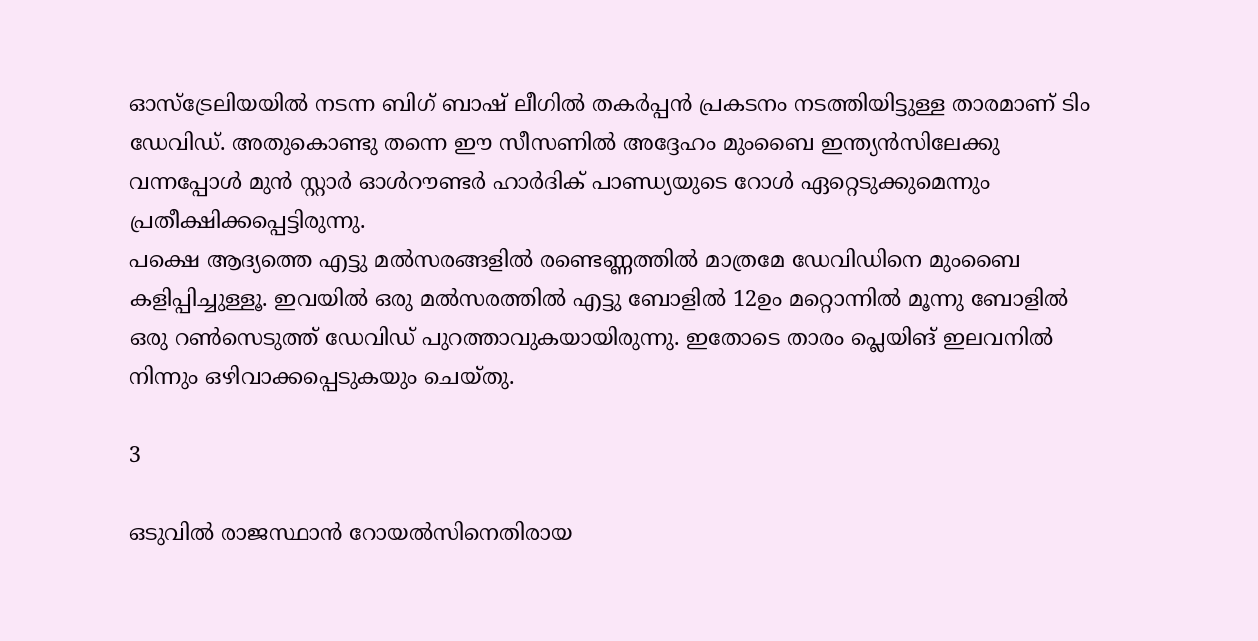ഓസ്‌ട്രേലിയയില്‍ നടന്ന ബിഗ് ബാഷ് ലീഗില്‍ തകര്‍പ്പന്‍ പ്രകടനം നടത്തിയിട്ടുള്ള താരമാണ് ടിം ഡേവിഡ്. അതുകൊണ്ടു തന്നെ ഈ സീസണില്‍ അദ്ദേഹം മുംബൈ ഇന്ത്യന്‍സിലേക്കു വന്നപ്പോള്‍ മുന്‍ സ്റ്റാര്‍ ഓള്‍റൗണ്ടര്‍ ഹാര്‍ദിക് പാണ്ഡ്യയുടെ റോള്‍ ഏറ്റെടുക്കുമെന്നും പ്രതീക്ഷിക്കപ്പെട്ടിരുന്നു.
പക്ഷെ ആദ്യത്തെ എട്ടു മല്‍സരങ്ങളില്‍ രണ്ടെണ്ണത്തില്‍ മാത്രമേ ഡേവിഡിനെ മുംബൈ കളിപ്പിച്ചുള്ളൂ. ഇവയില്‍ ഒരു മല്‍സരത്തില്‍ എട്ടു ബോളില്‍ 12ഉം മറ്റൊന്നില്‍ മൂന്നു ബോളില്‍ ഒരു റണ്‍സെടുത്ത് ഡേവിഡ് പുറത്താവുകയായിരുന്നു. ഇതോടെ താരം പ്ലെയിങ് ഇലവനില്‍ നിന്നും ഒഴിവാക്കപ്പെടുകയും ചെയ്തു.

3

ഒടുവില്‍ രാജസ്ഥാന്‍ റോയല്‍സിനെതിരായ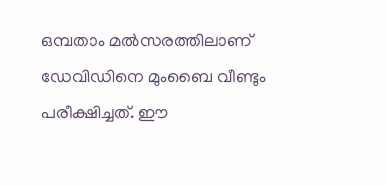ഒമ്പതാം മല്‍സരത്തിലാണ് ഡേവിഡിനെ മുംബൈ വീണ്ടും പരീക്ഷിച്ചത്. ഈ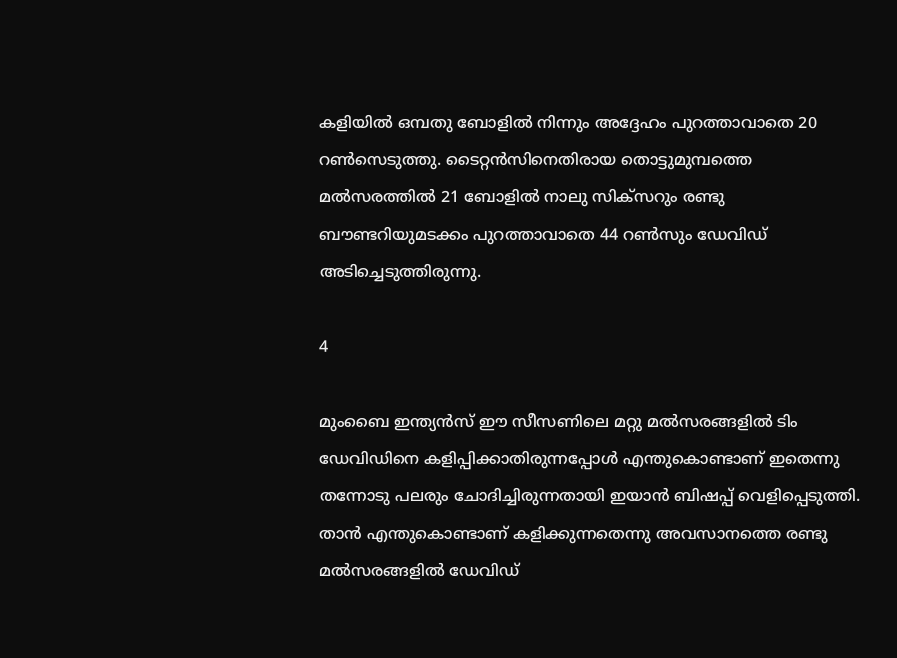കളിയില്‍ ഒമ്പതു ബോളില്‍ നിന്നും അദ്ദേഹം പുറത്താവാതെ 20 റണ്‍സെടുത്തു. ടൈറ്റന്‍സിനെതിരായ തൊട്ടുമുമ്പത്തെ മല്‍സരത്തില്‍ 21 ബോളില്‍ നാലു സിക്‌സറും രണ്ടു ബൗണ്ടറിയുമടക്കം പുറത്താവാതെ 44 റണ്‍സും ഡേവിഡ് അടിച്ചെടുത്തിരുന്നു.

4

മുംബൈ ഇന്ത്യന്‍സ് ഈ സീസണിലെ മറ്റു മല്‍സരങ്ങളില്‍ ടിം ഡേവിഡിനെ കളിപ്പിക്കാതിരുന്നപ്പോള്‍ എന്തുകൊണ്ടാണ് ഇതെന്നു തന്നോടു പലരും ചോദിച്ചിരുന്നതായി ഇയാന്‍ ബിഷപ്പ് വെളിപ്പെടുത്തി. താന്‍ എന്തുകൊണ്ടാണ് കളിക്കുന്നതെന്നു അവസാനത്തെ രണ്ടു മല്‍സരങ്ങളില്‍ ഡേവിഡ്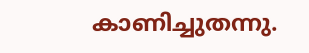കാണിച്ചുതന്നു.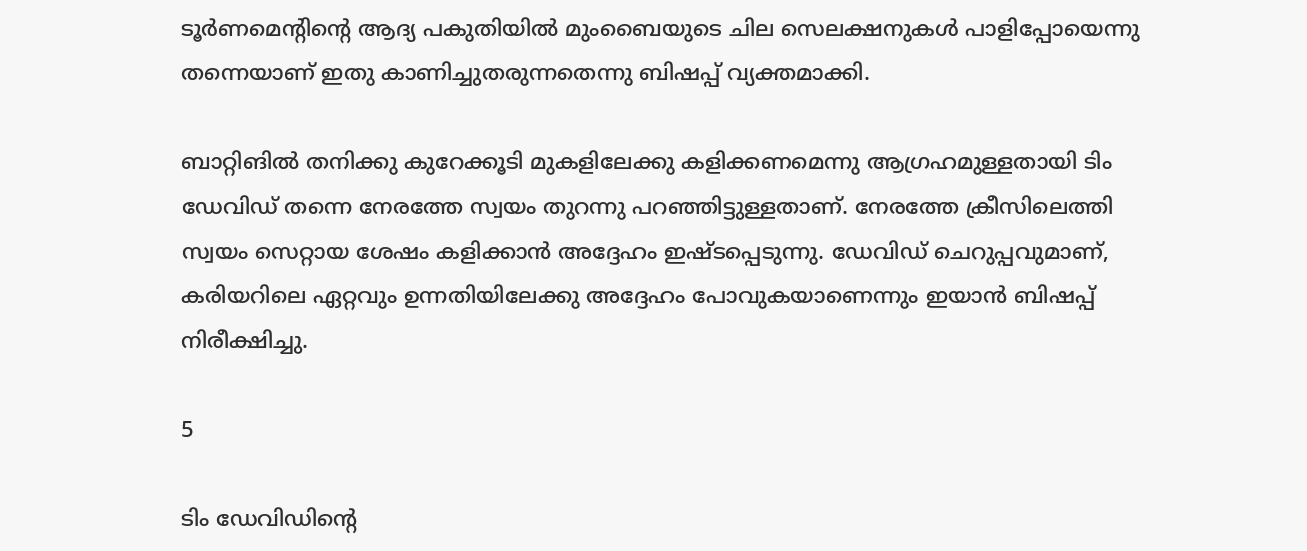ടൂര്‍ണമെന്റിന്റെ ആദ്യ പകുതിയില്‍ മുംബൈയുടെ ചില സെലക്ഷനുകള്‍ പാളിപ്പോയെന്നു തന്നെയാണ് ഇതു കാണിച്ചുതരുന്നതെന്നു ബിഷപ്പ് വ്യക്തമാക്കി.

ബാറ്റിങില്‍ തനിക്കു കുറേക്കൂടി മുകളിലേക്കു കളിക്കണമെന്നു ആഗ്രഹമുള്ളതായി ടിം ഡേവിഡ് തന്നെ നേരത്തേ സ്വയം തുറന്നു പറഞ്ഞിട്ടുള്ളതാണ്. നേരത്തേ ക്രീസിലെത്തി സ്വയം സെറ്റായ ശേഷം കളിക്കാന്‍ അദ്ദേഹം ഇഷ്ടപ്പെടുന്നു. ഡേവിഡ് ചെറുപ്പവുമാണ്, കരിയറിലെ ഏറ്റവും ഉന്നതിയിലേക്കു അദ്ദേഹം പോവുകയാണെന്നും ഇയാന്‍ ബിഷപ്പ് നിരീക്ഷിച്ചു.

5

ടിം ഡേവിഡിന്റെ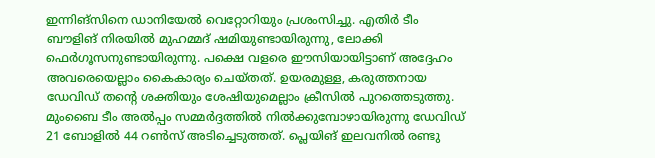ഇന്നിങ്‌സിനെ ഡാനിയേല്‍ വെറ്റോറിയും പ്രശംസിച്ചു. എതിര്‍ ടീം ബൗളിങ് നിരയില്‍ മുഹമ്മദ് ഷമിയുണ്ടായിരുന്നു, ലോക്കി ഫെര്‍ഗൂസനുണ്ടായിരുന്നു. പക്ഷെ വളരെ ഈസിയായിട്ടാണ് അദ്ദേഹം അവരെയെല്ലാം കൈകാര്യം ചെയ്തത്. ഉയരമുള്ള, കരുത്തനായ ഡേവിഡ് തന്റെ ശക്തിയും ശേഷിയുമെല്ലാം ക്രീസില്‍ പുറത്തെടുത്തു. മുംബൈ ടീം അല്‍പ്പം സമ്മര്‍ദ്ദത്തില്‍ നില്‍ക്കുമ്പോഴായിരുന്നു ഡേവിഡ് 21 ബോളില്‍ 44 റണ്‍സ് അടിച്ചെടുത്തത്. പ്ലെയിങ് ഇലവനില്‍ രണ്ടു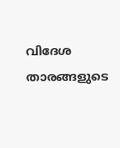വിദേശ താരങ്ങളുടെ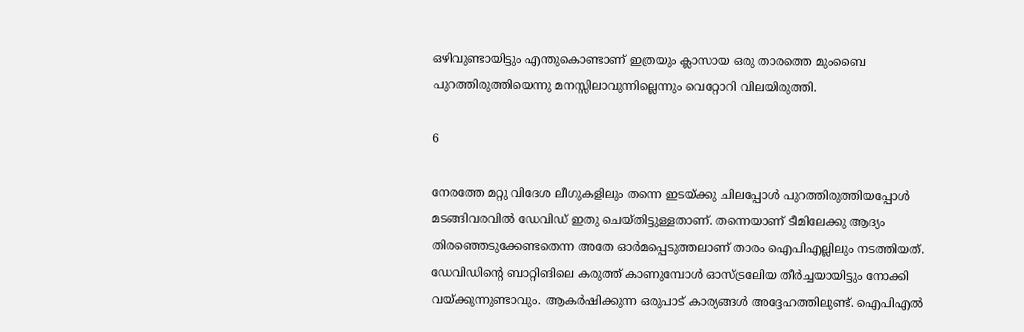ഒഴിവുണ്ടായിട്ടും എന്തുകൊണ്ടാണ് ഇത്രയും ക്ലാസായ ഒരു താരത്തെ മുംബൈ പുറത്തിരുത്തിയെന്നു മനസ്സിലാവുന്നില്ലെന്നും വെറ്റോറി വിലയിരുത്തി.

6

നേരത്തേ മറ്റു വിദേശ ലീഗുകളിലും തന്നെ ഇടയ്ക്കു ചിലപ്പോള്‍ പുറത്തിരുത്തിയപ്പോള്‍ മടങ്ങിവരവില്‍ ഡേവിഡ് ഇതു ചെയ്തിട്ടുള്ളതാണ്. തന്നെയാണ് ടീമിലേക്കു ആദ്യം തിരഞ്ഞെടുക്കേണ്ടതെന്ന അതേ ഓര്‍മപ്പെടുത്തലാണ് താരം ഐപിഎല്ലിലും നടത്തിയത്. ഡേവിഡിന്റെ ബാറ്റിങിലെ കരുത്ത് കാണുമ്പോള്‍ ഓസ്ട്രലേിയ തീര്‍ച്ചയായിട്ടും നോക്കി വയ്ക്കുന്നുണ്ടാവും. ആകര്‍ഷിക്കുന്ന ഒരുപാട് കാര്യങ്ങള്‍ അദ്ദേഹത്തിലുണ്ട്. ഐപിഎല്‍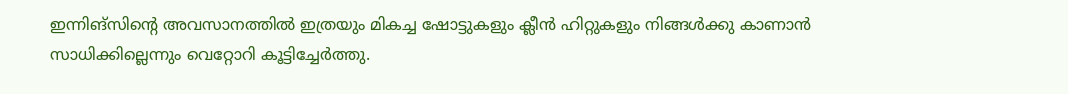ഇന്നിങ്‌സിന്റെ അവസാനത്തില്‍ ഇത്രയും മികച്ച ഷോട്ടുകളും ക്ലീന്‍ ഹിറ്റുകളും നിങ്ങള്‍ക്കു കാണാന്‍ സാധിക്കില്ലെന്നും വെറ്റോറി കൂട്ടിച്ചേര്‍ത്തു.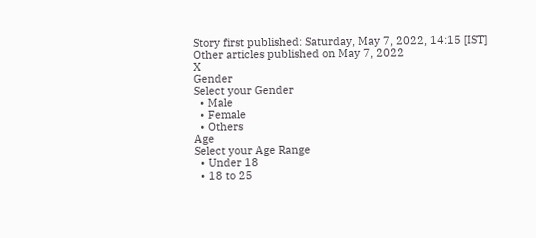Story first published: Saturday, May 7, 2022, 14:15 [IST]
Other articles published on May 7, 2022
X
Gender
Select your Gender
  • Male
  • Female
  • Others
Age
Select your Age Range
  • Under 18
  • 18 to 25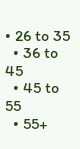• 26 to 35
  • 36 to 45
  • 45 to 55
  • 55+